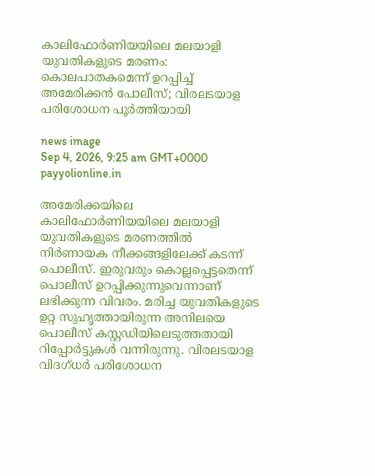കാലിഫോർണിയയിലെ മലയാളി യുവതികളുടെ മരണം: കൊലപാതകമെന്ന് ഉറപ്പിച്ച് അമേരിക്കൻ പോലീസ്; വിരലടയാള പരിശോധന പൂർത്തിയായി

news image
Sep 4, 2026, 9:25 am GMT+0000 payyolionline.in

അമേരിക്കയിലെ കാലിഫോർണിയയിലെ മലയാളി യുവതികളുടെ മരണത്തിൽ നിർണായക നീക്കങ്ങളിലേക്ക് കടന്ന് പൊലീസ്. ഇരുവരും കൊല്ലപ്പെട്ടതെന്ന് പൊലീസ് ഉറപ്പിക്കുന്നുവെന്നാണ് ലഭിക്കുന്ന വിവരം. മരിച്ച യുവതികളുടെ ഉറ്റ സുഹൃത്തായിരുന്ന അനിലയെ പൊലീസ് കസ്റ്റഡിയിലെടുത്തതായി റിപ്പോർട്ടുകൾ വന്നിരുന്നു. വിരലടയാള വിദഗ്ധർ പരിശോധന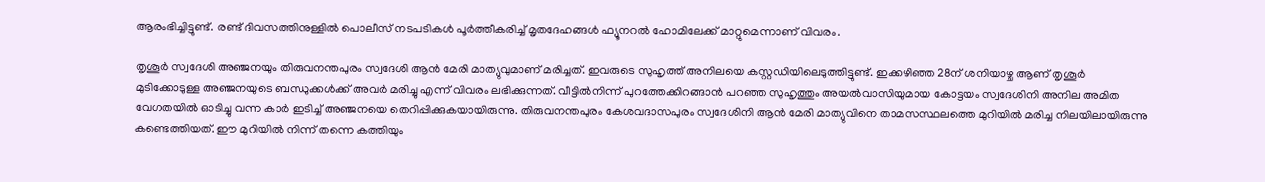ആരംഭിച്ചിട്ടുണ്ട്. രണ്ട് ദിവസത്തിനുള്ളിൽ പൊലീസ് നടപടികൾ പൂർത്തീകരിച്ച് മൃതദേഹങ്ങൾ ഫ്യൂനറൽ ഹോമിലേക്ക് മാറ്റുമെന്നാണ് വിവരം.

തൃശൂർ സ്വദേശി അഞ്ജനയും തിരുവനന്തപുരം സ്വദേശി ആൻ മേരി മാത്യുവുമാണ് മരിച്ചത്. ഇവരുടെ സുഹൃത്ത് അനിലയെ കസ്റ്റഡിയിലെടുത്തിട്ടുണ്ട്. ഇക്കഴിഞ്ഞ 28ന് ശനിയാഴ്ച ആണ് തൃശൂർ മുടിക്കോടുള്ള അഞ്ജനയുടെ ബന്ധുക്കൾക്ക് അവർ മരിച്ചു എന്ന് വിവരം ലഭിക്കുന്നത്. വീട്ടിൽനിന്ന് പുറത്തേക്കിറങ്ങാൻ പറഞ്ഞ സുഹൃത്തും അയൽവാസിയുമായ കോട്ടയം സ്വദേശിനി അനില അമിത വേഗതയിൽ ഓടിച്ചു വന്ന കാർ ഇടിച്ച് അഞ്ജനയെ തെറിപ്പിക്കുകയായിരുന്നു. തിരുവനന്തപുരം കേശവദാസപുരം സ്വദേശിനി ആൻ മേരി മാത്യുവിനെ താമസസ്ഥലത്തെ മുറിയിൽ മരിച്ച നിലയിലായിരുന്നു കണ്ടെത്തിയത്. ഈ മുറിയിൽ നിന്ന് തന്നെ കത്തിയും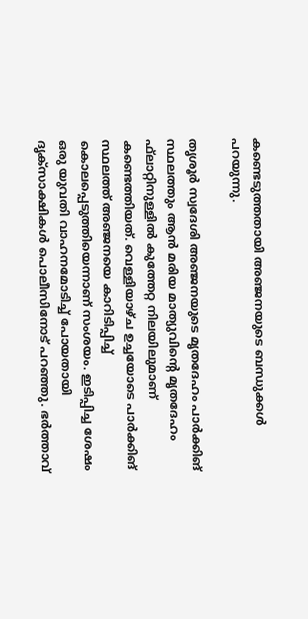കണ്ടെടുത്തതായി അഞ്ജനയുടെ ബന്ധുക്കൾ പറയുന്നു.

തൃശൂർ സ്വദേശി അഞ്ജനയുടെ മൃതദേഹം പാർക്കിങ് സ്ഥലത്തും ആൻ മരിയ മാത്യുവിന്റെ മൃതദേഹം ഫ്‌ലാറ്റിനുള്ളിൽ കുത്തേറ്റ നിലയിലുമാണ് കണ്ടെത്തിയത്. വെള്ളിയാഴ്ച ഉച്ചയോടെ പാർക്കിങ് സ്ഥലത്ത് അഞ്ജനയെ കാറിടിപ്പിച്ച് കൊലപ്പെടുത്തിയെന്നാണ് സംശയം. ഇടിപ്പിച്ച ശേഷം ഒരു യുവതി വാഹനമോടിച്ച് പോയതായി ദൃക്‌സാക്ഷികൾ പൊലീസിനോട് പറഞ്ഞു. ഭർത്താവ്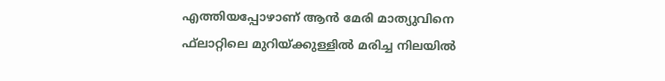എത്തിയപ്പോഴാണ് ആൻ മേരി മാത്യുവിനെ ഫ്‌ലാറ്റിലെ മുറിയ്ക്കുള്ളിൽ മരിച്ച നിലയിൽ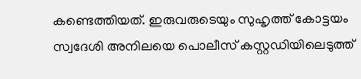കണ്ടെത്തിയത്. ഇരുവരുടെയും സുഹൃത്ത് കോട്ടയം സ്വദേശി അനിലയെ പൊലീസ് കസ്റ്റഡിയിലെടുത്ത്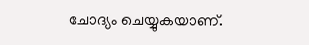ചോദ്യം ചെയ്യുകയാണ്.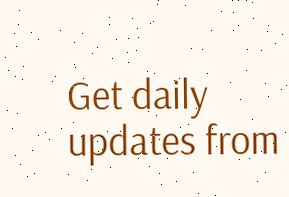Get daily updates from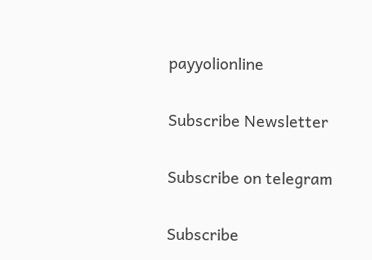payyolionline

Subscribe Newsletter

Subscribe on telegram

Subscribe